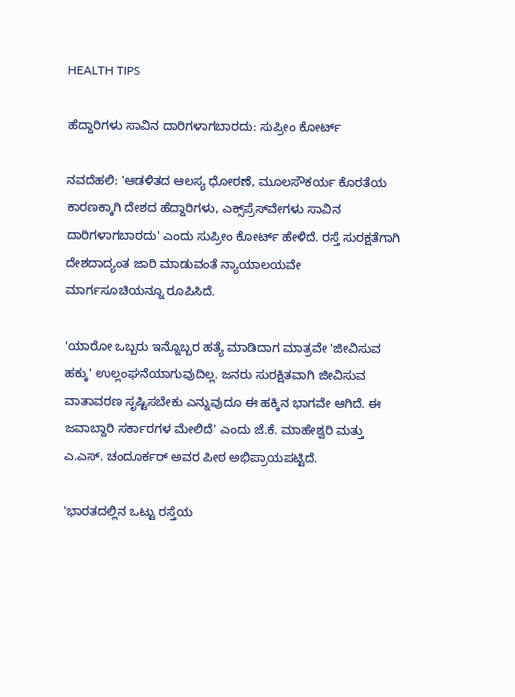HEALTH TIPS

ಹೆದ್ದಾರಿಗಳು ಸಾವಿನ ದಾರಿಗಳಾಗಬಾರದು: ಸುಪ್ರೀಂ ಕೋರ್ಟ್‌

ನವದೆಹಲಿ: 'ಆಡಳಿತದ ಆಲಸ್ಯ ಧೋರಣೆ, ಮೂಲಸೌಕರ್ಯ ಕೊರತೆಯ ಕಾರಣಕ್ಕಾಗಿ ದೇಶದ ಹೆದ್ದಾರಿಗಳು, ಎಕ್ಸ್‌ಪ್ರೆಸ್‌ವೇಗಳು ಸಾವಿನ ದಾರಿಗಳಾಗಬಾರದು' ಎಂದು ಸುಪ್ರೀಂ ಕೋರ್ಟ್‌ ಹೇಳಿದೆ. ರಸ್ತೆ ಸುರಕ್ಷತೆಗಾಗಿ ದೇಶದಾದ್ಯಂತ ಜಾರಿ ಮಾಡುವಂತೆ ನ್ಯಾಯಾಲಯವೇ ಮಾರ್ಗಸೂಚಿಯನ್ನೂ ರೂಪಿಸಿದೆ.

'ಯಾರೋ ಒಬ್ಬರು ಇನ್ನೊಬ್ಬರ ಹತ್ಯೆ ಮಾಡಿದಾಗ ಮಾತ್ರವೇ 'ಜೀವಿಸುವ ಹಕ್ಕು' ಉಲ್ಲಂಘನೆಯಾಗುವುದಿಲ್ಲ. ಜನರು ಸುರಕ್ಷಿತವಾಗಿ ಜೀವಿಸುವ ವಾತಾವರಣ ಸೃಷ್ಟಿಸಬೇಕು ಎನ್ನುವುದೂ ಈ ಹಕ್ಕಿನ ಭಾಗವೇ ಆಗಿದೆ. ಈ ಜವಾಬ್ದಾರಿ ಸರ್ಕಾರಗಳ ಮೇಲಿದೆ' ಎಂದು ಜೆ.ಕೆ. ಮಾಹೇಶ್ವರಿ ಮತ್ತು ಎ.ಎಸ್‌. ಚಂದೂರ್ಕರ್‌ ಅವರ ಪೀಠ ಅಭಿಪ್ರಾಯಪಟ್ಟಿದೆ.

'ಭಾರತದಲ್ಲಿನ ಒಟ್ಟು ರಸ್ತೆಯ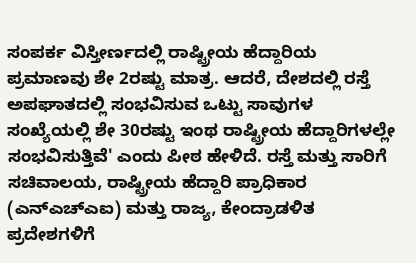ಸಂಪರ್ಕ ವಿಸ್ತೀರ್ಣದಲ್ಲಿ ರಾಷ್ಟ್ರೀಯ ಹೆದ್ದಾರಿಯ ಪ್ರಮಾಣವು ಶೇ 2ರಷ್ಟು ಮಾತ್ರ. ಆದರೆ, ದೇಶದಲ್ಲಿ ರಸ್ತೆ ಅಪಘಾತದಲ್ಲಿ ಸಂಭವಿಸುವ ಒಟ್ಟು ಸಾವುಗಳ ಸಂಖ್ಯೆಯಲ್ಲಿ ಶೇ 30ರಷ್ಟು ಇಂಥ ರಾಷ್ಟ್ರೀಯ ಹೆದ್ದಾರಿಗಳಲ್ಲೇ ಸಂಭವಿಸುತ್ತಿವೆ' ಎಂದು ಪೀಠ ಹೇಳಿದೆ. ರಸ್ತೆ ಮತ್ತು ಸಾರಿಗೆ ಸಚಿವಾಲಯ, ರಾಷ್ಟ್ರೀಯ ಹೆದ್ದಾರಿ ಪ್ರಾಧಿಕಾರ (ಎನ್‌ಎಚ್‌ಎಐ) ಮತ್ತು ರಾಜ್ಯ, ಕೇಂದ್ರಾಡಳಿತ ಪ್ರದೇಶಗಳಿಗೆ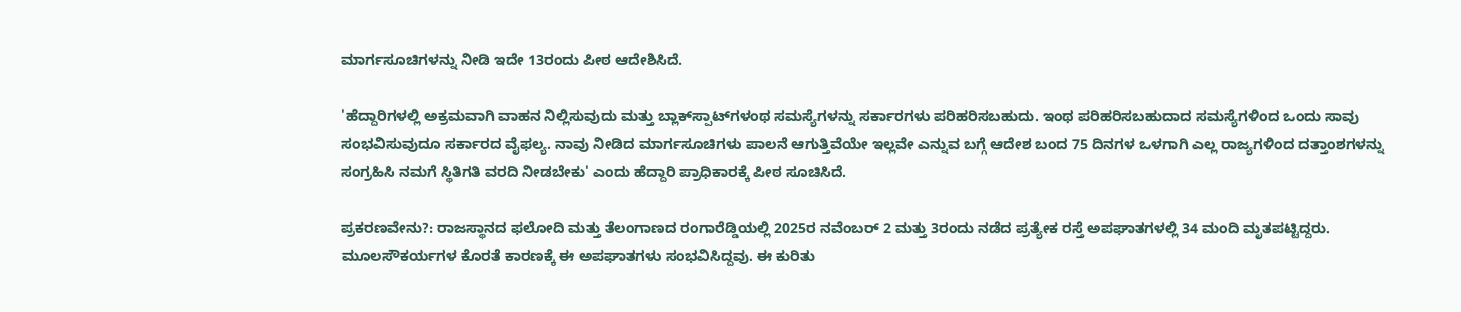ಮಾರ್ಗಸೂಚಿಗಳನ್ನು ನೀಡಿ ಇದೇ 13ರಂದು ಪೀಠ ಆದೇಶಿಸಿದೆ.

'ಹೆದ್ದಾರಿಗಳಲ್ಲಿ ಅಕ್ರಮವಾಗಿ ವಾಹನ ನಿಲ್ಲಿಸುವುದು ಮತ್ತು ಬ್ಲಾಕ್‌ಸ್ಪಾಟ್‌ಗಳಂಥ ಸಮಸ್ಯೆಗಳನ್ನು ಸರ್ಕಾರಗಳು ಪರಿಹರಿಸಬಹುದು. ಇಂಥ ಪರಿಹರಿಸಬಹುದಾದ ಸಮಸ್ಯೆಗಳಿಂದ ಒಂದು ಸಾವು ಸಂಭವಿಸುವುದೂ ಸರ್ಕಾರದ ವೈಫಲ್ಯ. ನಾವು ನೀಡಿದ ಮಾರ್ಗಸೂಚಿಗಳು ಪಾಲನೆ ಆಗುತ್ತಿವೆಯೇ ಇಲ್ಲವೇ ಎನ್ನುವ ಬಗ್ಗೆ ಆದೇಶ ಬಂದ 75 ದಿನಗಳ ಒಳಗಾಗಿ ಎಲ್ಲ ರಾಜ್ಯಗಳಿಂದ ದತ್ತಾಂಶಗಳನ್ನು ಸಂಗ್ರಹಿಸಿ ನಮಗೆ ಸ್ಥಿತಿಗತಿ ವರದಿ ನೀಡಬೇಕು' ಎಂದು ಹೆದ್ದಾರಿ ಪ್ರಾಧಿಕಾರಕ್ಕೆ ಪೀಠ ಸೂಚಿಸಿದೆ.

ಪ್ರಕರಣವೇನು?: ರಾಜಸ್ಥಾನದ ಫಲೋದಿ ಮತ್ತು ತೆಲಂಗಾಣದ ರಂಗಾರೆಡ್ಡಿಯಲ್ಲಿ 2025ರ ನವೆಂಬರ್‌ 2 ಮತ್ತು 3ರಂದು ನಡೆದ ಪ್ರತ್ಯೇಕ ರಸ್ತೆ ಅಪಘಾತಗಳಲ್ಲಿ 34 ಮಂದಿ ಮೃತಪಟ್ಟಿದ್ದರು. ಮೂಲಸೌಕರ್ಯಗಳ ಕೊರತೆ ಕಾರಣಕ್ಕೆ ಈ ಅಪಘಾತಗಳು ಸಂಭವಿಸಿದ್ದವು. ಈ ಕುರಿತು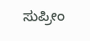ಸುಪ್ರೀಂ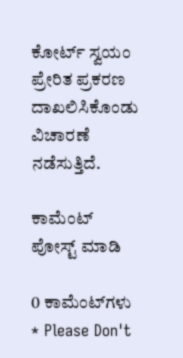ಕೋರ್ಟ್‌ ಸ್ವಯಂ ಪ್ರೇರಿತ ಪ್ರಕರಣ ದಾಖಲಿಸಿಕೊಂಡು ವಿಚಾರಣೆ ನಡೆಸುತ್ತಿದೆ.

ಕಾಮೆಂಟ್‌‌ ಪೋಸ್ಟ್‌ ಮಾಡಿ

0 ಕಾಮೆಂಟ್‌ಗಳು
* Please Don't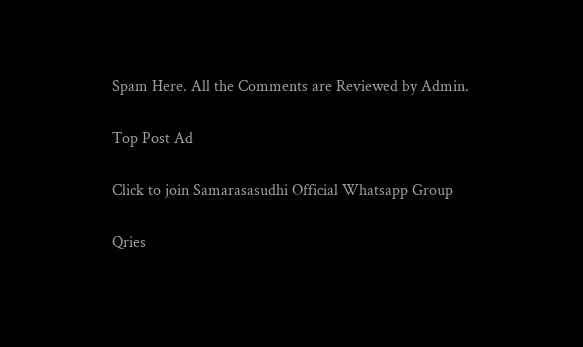Spam Here. All the Comments are Reviewed by Admin.

Top Post Ad

Click to join Samarasasudhi Official Whatsapp Group

Qries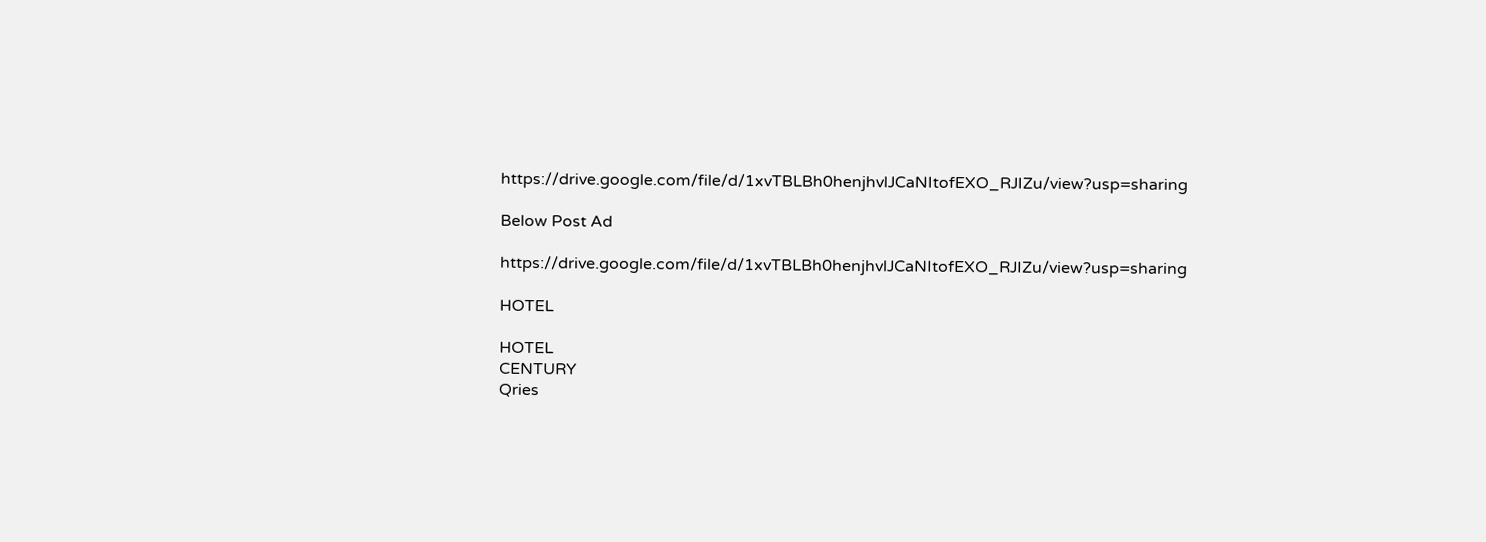https://drive.google.com/file/d/1xvTBLBh0henjhvlJCaNItofEXO_RJIZu/view?usp=sharing

Below Post Ad

https://drive.google.com/file/d/1xvTBLBh0henjhvlJCaNItofEXO_RJIZu/view?usp=sharing

HOTEL

HOTEL
CENTURY
Qries